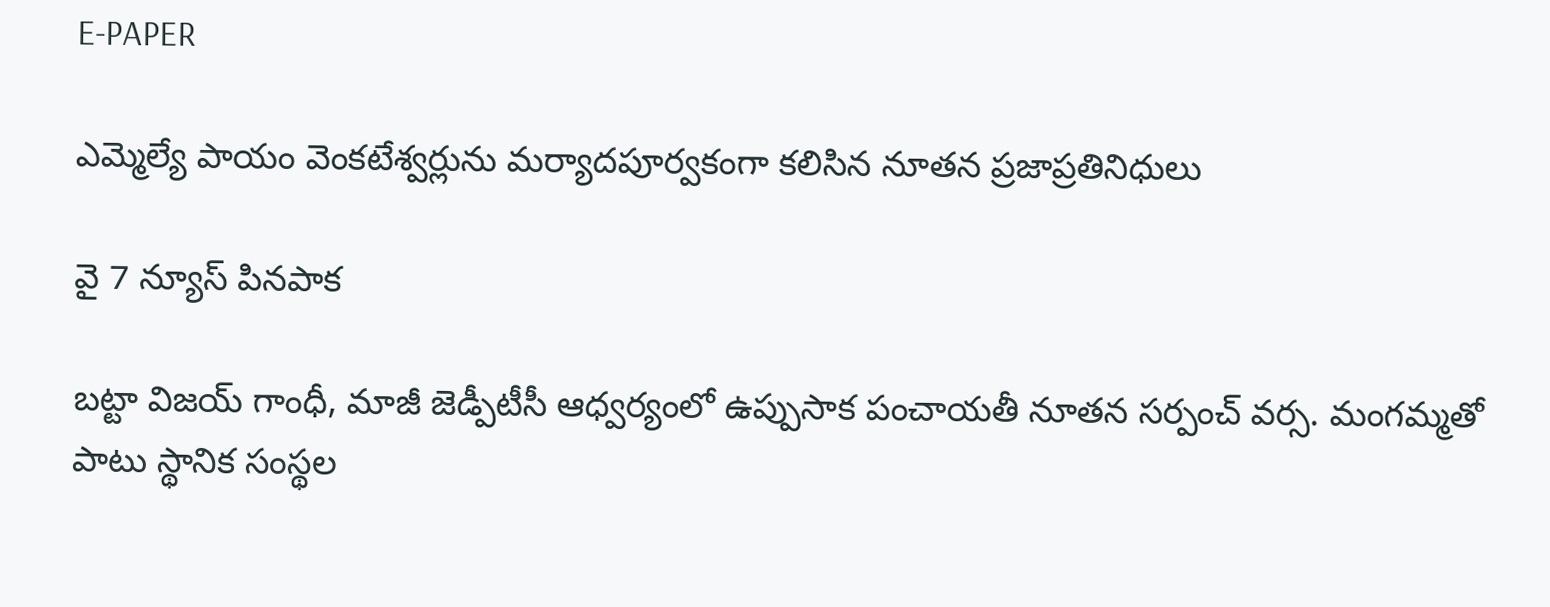E-PAPER

ఎమ్మెల్యే పాయం వెంకటేశ్వర్లును మర్యాదపూర్వకంగా కలిసిన నూతన ప్రజాప్రతినిధులు

వై 7 న్యూస్ పినపాక

బట్టా విజయ్ గాంధీ, మాజీ జెడ్పీటీసీ ఆధ్వర్యంలో ఉప్పుసాక పంచాయతీ నూతన సర్పంచ్ వర్స. మంగమ్మతో పాటు స్థానిక సంస్థల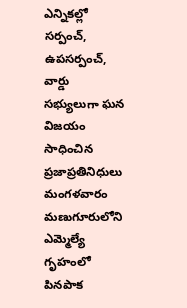ఎన్నికల్లో సర్పంచ్, ఉపసర్పంచ్, వార్డు సభ్యులుగా ఘన విజయం సాధించిన ప్రజాప్రతినిధులు మంగళవారం మణుగూరులోని ఎమ్మెల్యే గృహంలో పినపాక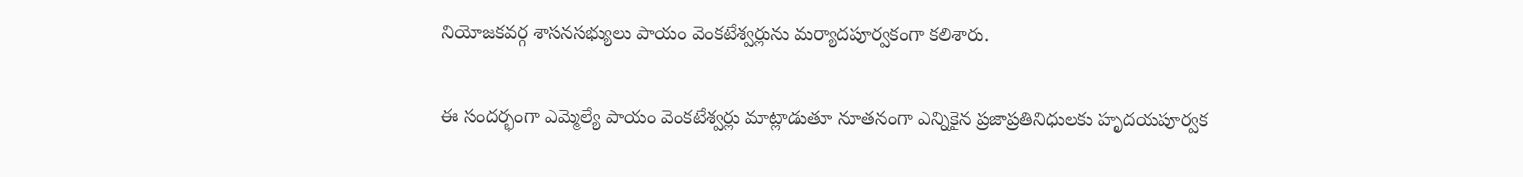నియోజకవర్గ శాసనసభ్యులు పాయం వెంకటేశ్వర్లును మర్యాదపూర్వకంగా కలిశారు.

ఈ సందర్భంగా ఎమ్మెల్యే పాయం వెంకటేశ్వర్లు మాట్లాడుతూ నూతనంగా ఎన్నికైన ప్రజాప్రతినిధులకు హృదయపూర్వక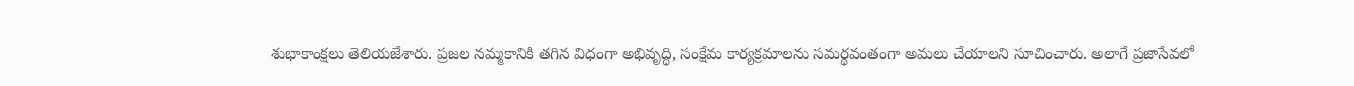శుభాకాంక్షలు తెలియజేశారు. ప్రజల నమ్మకానికి తగిన విధంగా అభివృద్ధి, సంక్షేమ కార్యక్రమాలను సమర్థవంతంగా అమలు చేయాలని సూచించారు. అలాగే ప్రజాసేవలో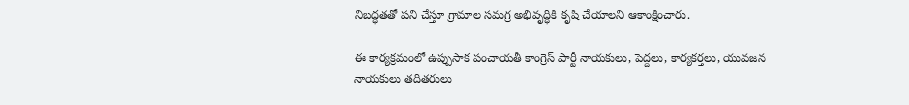నిబద్ధతతో పని చేస్తూ గ్రామాల సమగ్ర అభివృద్ధికి కృషి చేయాలని ఆకాంక్షించారు.

ఈ కార్యక్రమంలో ఉప్పుసాక పంచాయతీ కాంగ్రెస్ పార్టీ నాయకులు, పెద్దలు, కార్యకర్తలు, యువజన నాయకులు తదితరులు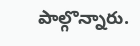పాల్గొన్నారు.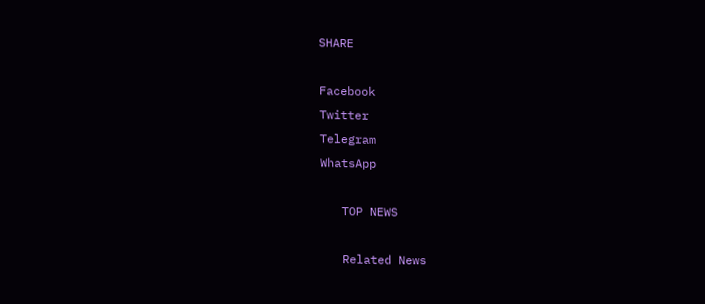SHARE

Facebook
Twitter
Telegram
WhatsApp

   TOP NEWS

   Related News